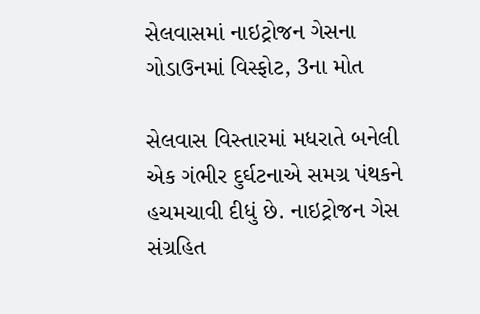સેલવાસમાં નાઇટ્રોજન ગેસના ગોડાઉનમાં વિસ્ફોટ, 3ના મોત

સેલવાસ વિસ્તારમાં મધરાતે બનેલી એક ગંભીર દુર્ઘટનાએ સમગ્ર પંથકને હચમચાવી દીધું છે. નાઇટ્રોજન ગેસ સંગ્રહિત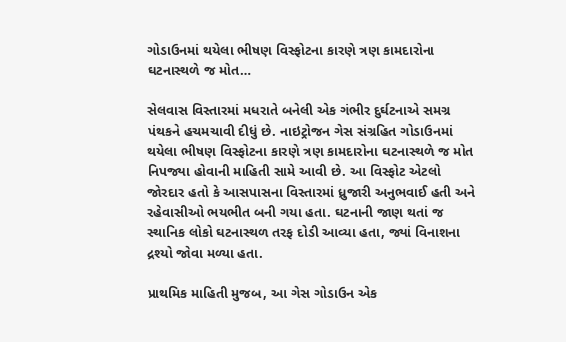ગોડાઉનમાં થયેલા ભીષણ વિસ્ફોટના કારણે ત્રણ કામદારોના ઘટનાસ્થળે જ મોત…

સેલવાસ વિસ્તારમાં મધરાતે બનેલી એક ગંભીર દુર્ઘટનાએ સમગ્ર પંથકને હચમચાવી દીધું છે. નાઇટ્રોજન ગેસ સંગ્રહિત ગોડાઉનમાં થયેલા ભીષણ વિસ્ફોટના કારણે ત્રણ કામદારોના ઘટનાસ્થળે જ મોત નિપજ્યા હોવાની માહિતી સામે આવી છે. આ વિસ્ફોટ એટલો જોરદાર હતો કે આસપાસના વિસ્તારમાં ધ્રુજારી અનુભવાઈ હતી અને રહેવાસીઓ ભયભીત બની ગયા હતા. ઘટનાની જાણ થતાં જ સ્થાનિક લોકો ઘટનાસ્થળ તરફ દોડી આવ્યા હતા, જ્યાં વિનાશના દ્રશ્યો જોવા મળ્યા હતા.

પ્રાથમિક માહિતી મુજબ, આ ગેસ ગોડાઉન એક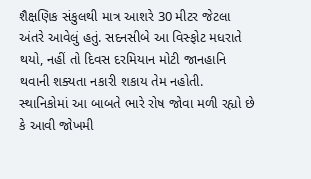શૈક્ષણિક સંકુલથી માત્ર આશરે 30 મીટર જેટલા અંતરે આવેલું હતું. સદનસીબે આ વિસ્ફોટ મધરાતે થયો, નહીં તો દિવસ દરમિયાન મોટી જાનહાનિ થવાની શક્યતા નકારી શકાય તેમ નહોતી. સ્થાનિકોમાં આ બાબતે ભારે રોષ જોવા મળી રહ્યો છે કે આવી જોખમી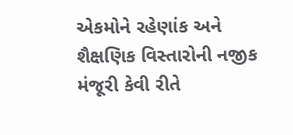એકમોને રહેણાંક અને શૈક્ષણિક વિસ્તારોની નજીક મંજૂરી કેવી રીતે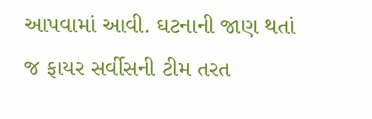આપવામાં આવી. ઘટનાની જાણ થતાં જ ફાયર સર્વીસની ટીમ તરત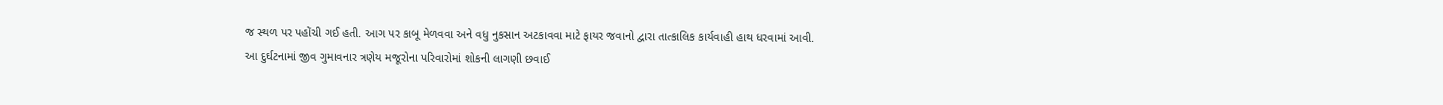જ સ્થળ પર પહોંચી ગઈ હતી. આગ પર કાબૂ મેળવવા અને વધુ નુકસાન અટકાવવા માટે ફાયર જવાનો દ્વારા તાત્કાલિક કાર્યવાહી હાથ ધરવામાં આવી. આ દુર્ઘટનામાં જીવ ગુમાવનાર ત્રણેય મજૂરોના પરિવારોમાં શોકની લાગણી છવાઈ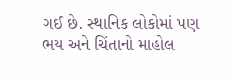ગઈ છે. સ્થાનિક લોકોમાં પણ ભય અને ચિંતાનો માહોલ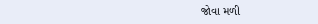જોવા મળી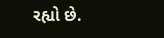રહ્યો છે.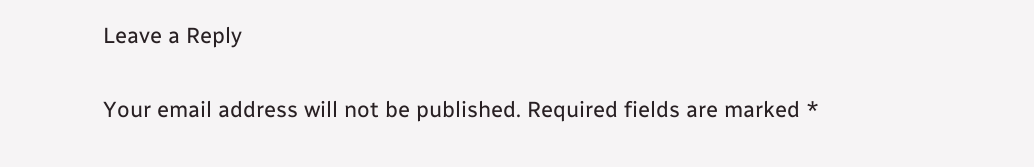Leave a Reply

Your email address will not be published. Required fields are marked *